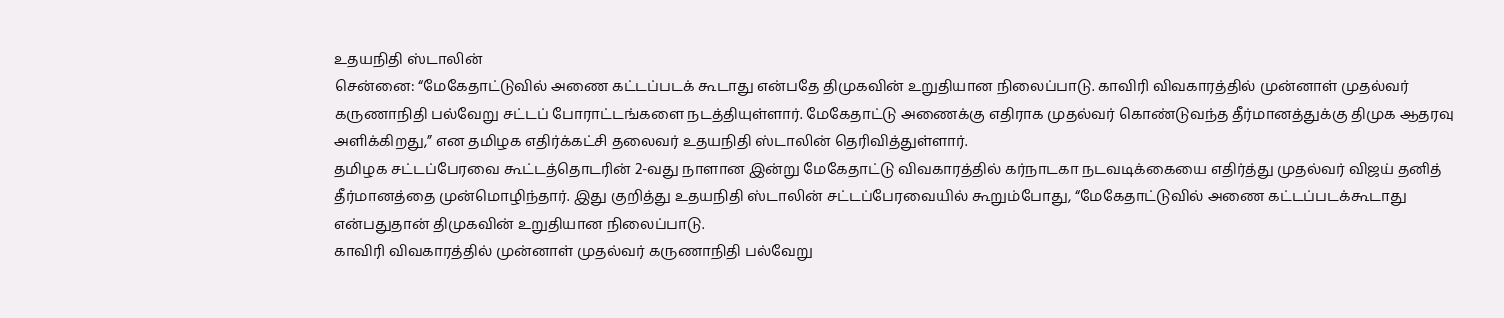உதயநிதி ஸ்டாலின்
சென்னை: “மேகேதாட்டுவில் அணை கட்டப்படக் கூடாது என்பதே திமுகவின் உறுதியான நிலைப்பாடு. காவிரி விவகாரத்தில் முன்னாள் முதல்வர் கருணாநிதி பல்வேறு சட்டப் போராட்டங்களை நடத்தியுள்ளார். மேகேதாட்டு அணைக்கு எதிராக முதல்வர் கொண்டுவந்த தீர்மானத்துக்கு திமுக ஆதரவு அளிக்கிறது,” என தமிழக எதிர்க்கட்சி தலைவர் உதயநிதி ஸ்டாலின் தெரிவித்துள்ளார்.
தமிழக சட்டப்பேரவை கூட்டத்தொடரின் 2-வது நாளான இன்று மேகேதாட்டு விவகாரத்தில் கர்நாடகா நடவடிக்கையை எதிர்த்து முதல்வர் விஜய் தனித் தீர்மானத்தை முன்மொழிந்தார். இது குறித்து உதயநிதி ஸ்டாலின் சட்டப்பேரவையில் கூறும்போது, “மேகேதாட்டுவில் அணை கட்டப்படக்கூடாது என்பதுதான் திமுகவின் உறுதியான நிலைப்பாடு.
காவிரி விவகாரத்தில் முன்னாள் முதல்வர் கருணாநிதி பல்வேறு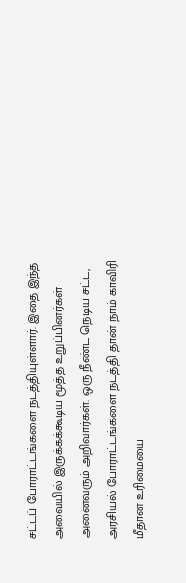சட்டப் போராட்டங்களை நடத்தியுள்ளார். இதை இந்த அவையில் இருக்கக்கூடிய மூத்த உறுப்பினர்கள் அனைவரும் அறிவார்கள். ஒரு நீண்ட நெடிய சட்ட, அரசியல் போராட்டங்களை நடத்தி தான் நாம் காவிரி மீதான உரிமையை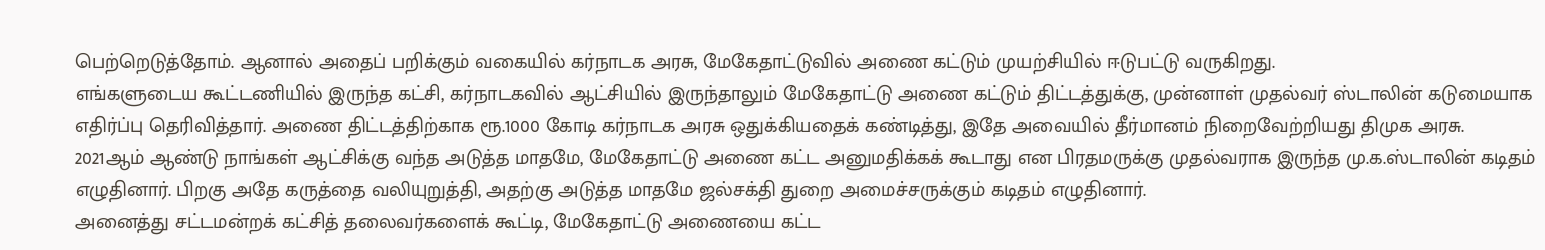பெற்றெடுத்தோம். ஆனால் அதைப் பறிக்கும் வகையில் கர்நாடக அரசு, மேகேதாட்டுவில் அணை கட்டும் முயற்சியில் ஈடுபட்டு வருகிறது.
எங்களுடைய கூட்டணியில் இருந்த கட்சி, கர்நாடகவில் ஆட்சியில் இருந்தாலும் மேகேதாட்டு அணை கட்டும் திட்டத்துக்கு, முன்னாள் முதல்வர் ஸ்டாலின் கடுமையாக எதிர்ப்பு தெரிவித்தார். அணை திட்டத்திற்காக ரூ.1000 கோடி கர்நாடக அரசு ஒதுக்கியதைக் கண்டித்து, இதே அவையில் தீர்மானம் நிறைவேற்றியது திமுக அரசு.
2021ஆம் ஆண்டு நாங்கள் ஆட்சிக்கு வந்த அடுத்த மாதமே, மேகேதாட்டு அணை கட்ட அனுமதிக்கக் கூடாது என பிரதமருக்கு முதல்வராக இருந்த மு.க.ஸ்டாலின் கடிதம் எழுதினார். பிறகு அதே கருத்தை வலியுறுத்தி, அதற்கு அடுத்த மாதமே ஜல்சக்தி துறை அமைச்சருக்கும் கடிதம் எழுதினார்.
அனைத்து சட்டமன்றக் கட்சித் தலைவர்களைக் கூட்டி, மேகேதாட்டு அணையை கட்ட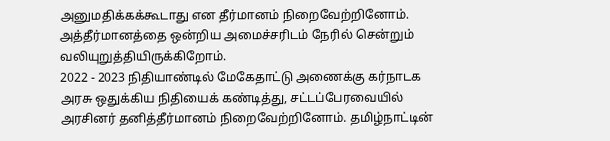அனுமதிக்கக்கூடாது என தீர்மானம் நிறைவேற்றினோம். அத்தீர்மானத்தை ஒன்றிய அமைச்சரிடம் நேரில் சென்றும் வலியுறுத்தியிருக்கிறோம்.
2022 - 2023 நிதியாண்டில் மேகேதாட்டு அணைக்கு கர்நாடக அரசு ஒதுக்கிய நிதியைக் கண்டித்து, சட்டப்பேரவையில் அரசினர் தனித்தீர்மானம் நிறைவேற்றினோம். தமிழ்நாட்டின்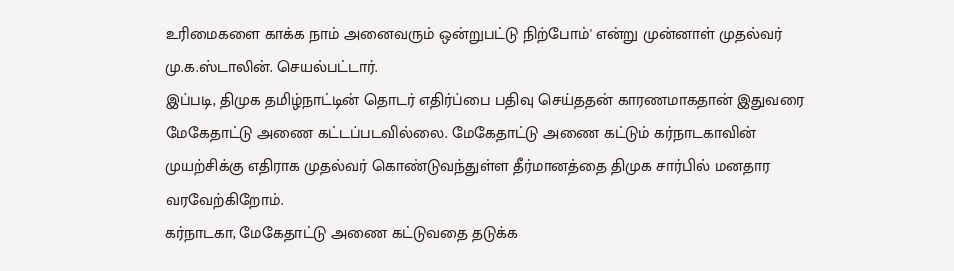உரிமைகளை காக்க நாம் அனைவரும் ஒன்றுபட்டு நிற்போம்' என்று முன்னாள் முதல்வர் மு.க.ஸ்டாலின். செயல்பட்டார்.
இப்படி, திமுக தமிழ்நாட்டின் தொடர் எதிர்ப்பை பதிவு செய்ததன் காரணமாகதான் இதுவரை மேகேதாட்டு அணை கட்டப்படவில்லை. மேகேதாட்டு அணை கட்டும் கர்நாடகாவின் முயற்சிக்கு எதிராக முதல்வர் கொண்டுவந்துள்ள தீர்மானத்தை திமுக சார்பில் மனதார வரவேற்கிறோம்.
கர்நாடகா, மேகேதாட்டு அணை கட்டுவதை தடுக்க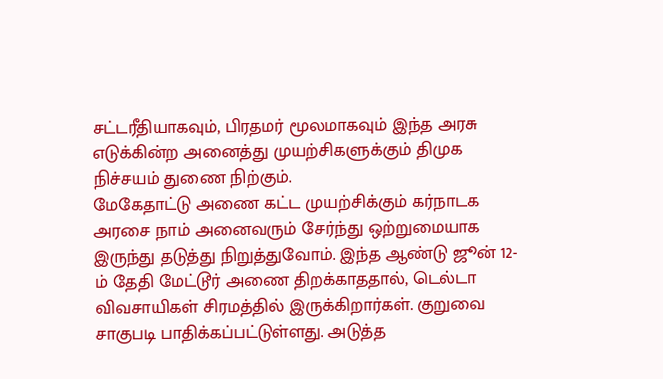சட்டரீதியாகவும், பிரதமர் மூலமாகவும் இந்த அரசு எடுக்கின்ற அனைத்து முயற்சிகளுக்கும் திமுக நிச்சயம் துணை நிற்கும்.
மேகேதாட்டு அணை கட்ட முயற்சிக்கும் கர்நாடக அரசை நாம் அனைவரும் சேர்ந்து ஒற்றுமையாக இருந்து தடுத்து நிறுத்துவோம். இந்த ஆண்டு ஜூன் 12-ம் தேதி மேட்டூர் அணை திறக்காததால், டெல்டா விவசாயிகள் சிரமத்தில் இருக்கிறார்கள். குறுவை சாகுபடி பாதிக்கப்பட்டுள்ளது. அடுத்த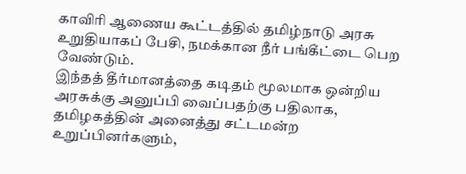காவிரி ஆணைய கூட்டத்தில் தமிழ்நாடு அரசு உறுதியாகப் பேசி, நமக்கான நீர் பங்கீட்டை பெற வேண்டும்.
இந்தத் தீர்மானத்தை கடிதம் மூலமாக ஒன்றிய அரசுக்கு அனுப்பி வைப்பதற்கு பதிலாக, தமிழகத்தின் அனைத்து சட்டமன்ற உறுப்பினர்களும்,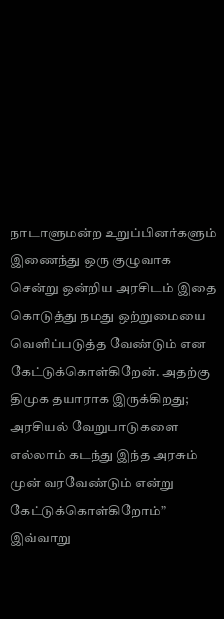நாடாளுமன்ற உறுப்பினர்களும் இணைந்து ஒரு குழுவாக சென்று ஒன்றிய அரசிடம் இதை கொடுத்து நமது ஒற்றுமையை வெளிப்படுத்த வேண்டும் என கேட்டுக்கொள்கிறேன். அதற்கு திமுக தயாராக இருக்கிறது; அரசியல் வேறுபாடுகளை எல்லாம் கடந்து இந்த அரசும் முன் வரவேண்டும் என்று கேட்டுக்கொள்கிறோம்” இவ்வாறு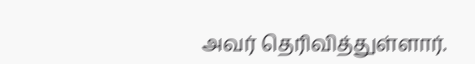அவர் தெரிவித்துள்ளார்.